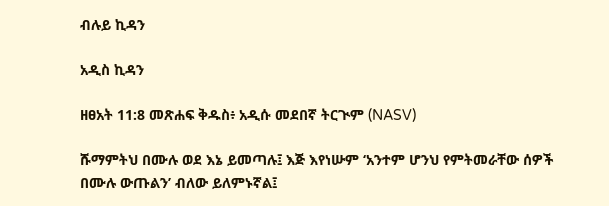ብሉይ ኪዳን

አዲስ ኪዳን

ዘፀአት 11:8 መጽሐፍ ቅዱስ፥ አዲሱ መደበኛ ትርጒም (NASV)

ሹማምትህ በሙሉ ወደ እኔ ይመጣሉ፤ እጅ እየነሡም ‘አንተም ሆንህ የምትመራቸው ሰዎች በሙሉ ውጡልን’ ብለው ይለምኑኛል፤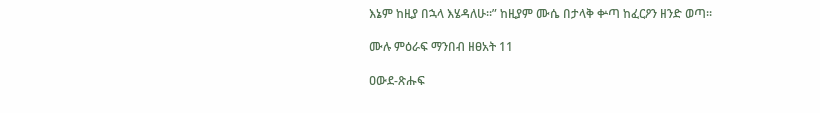እኔም ከዚያ በኋላ እሄዳለሁ።” ከዚያም ሙሴ በታላቅ ቍጣ ከፈርዖን ዘንድ ወጣ።

ሙሉ ምዕራፍ ማንበብ ዘፀአት 11

ዐውደ-ጽሑፍ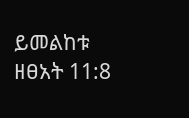ይመልከቱ ዘፀአት 11:8